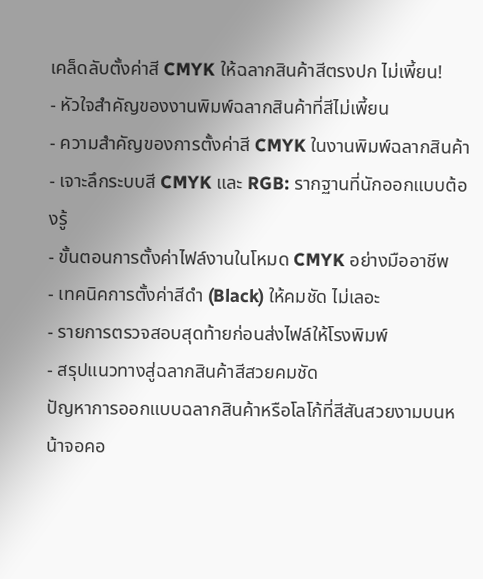เคล็ดลับตั้งค่าสี CMYK ให้ฉลากสินค้าสีตรงปก ไม่เพี้ยน!
- หัวใจสำคัญของงานพิมพ์ฉลากสินค้าที่สีไม่เพี้ยน
- ความสำคัญของการตั้งค่าสี CMYK ในงานพิมพ์ฉลากสินค้า
- เจาะลึกระบบสี CMYK และ RGB: รากฐานที่นักออกแบบต้องรู้
- ขั้นตอนการตั้งค่าไฟล์งานในโหมด CMYK อย่างมืออาชีพ
- เทคนิคการตั้งค่าสีดำ (Black) ให้คมชัด ไม่เลอะ
- รายการตรวจสอบสุดท้ายก่อนส่งไฟล์ให้โรงพิมพ์
- สรุปแนวทางสู่ฉลากสินค้าสีสวยคมชัด
ปัญหาการออกแบบฉลากสินค้าหรือโลโก้ที่สีสันสวยงามบนหน้าจอคอ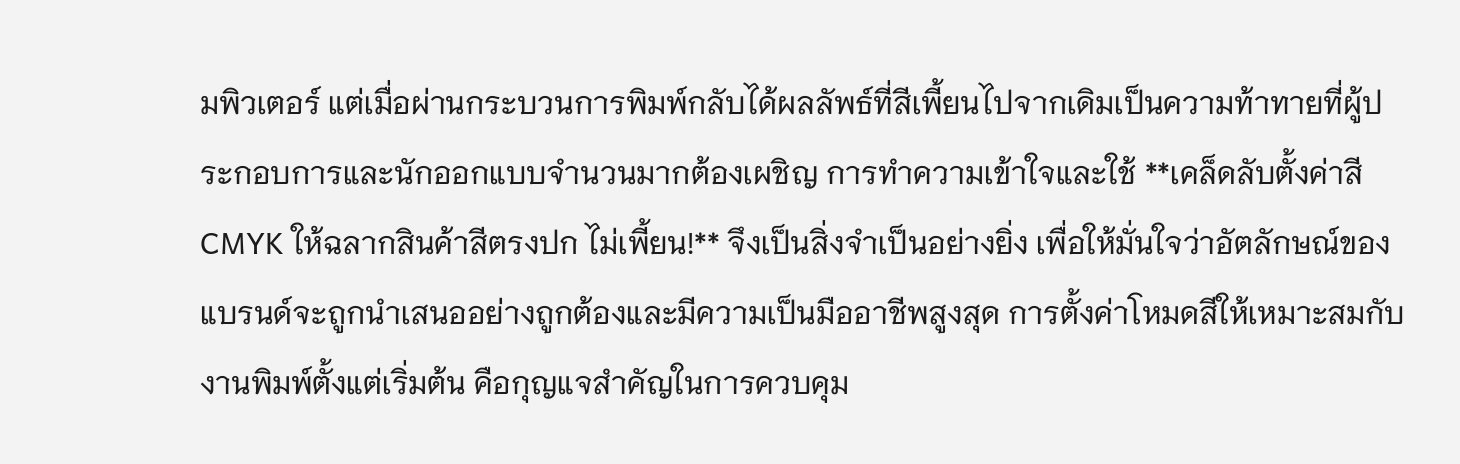มพิวเตอร์ แต่เมื่อผ่านกระบวนการพิมพ์กลับได้ผลลัพธ์ที่สีเพี้ยนไปจากเดิมเป็นความท้าทายที่ผู้ประกอบการและนักออกแบบจำนวนมากต้องเผชิญ การทำความเข้าใจและใช้ **เคล็ดลับตั้งค่าสี CMYK ให้ฉลากสินค้าสีตรงปก ไม่เพี้ยน!** จึงเป็นสิ่งจำเป็นอย่างยิ่ง เพื่อให้มั่นใจว่าอัตลักษณ์ของแบรนด์จะถูกนำเสนออย่างถูกต้องและมีความเป็นมืออาชีพสูงสุด การตั้งค่าโหมดสีให้เหมาะสมกับงานพิมพ์ตั้งแต่เริ่มต้น คือกุญแจสำคัญในการควบคุม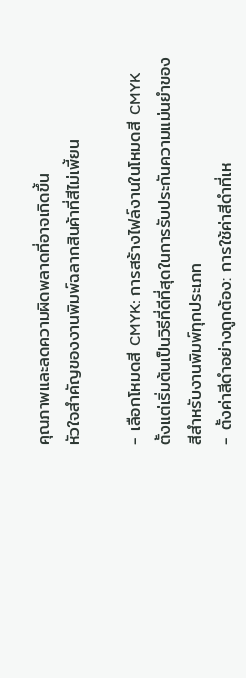คุณภาพและลดความผิดพลาดที่อาจเกิดขึ้น
หัวใจสำคัญของงานพิมพ์ฉลากสินค้าที่สีไม่เพี้ยน

- เลือกโหมดสี CMYK: การสร้างไฟล์งานในโหมดสี CMYK ตั้งแต่เริ่มต้นเป็นวิธีที่ดีที่สุดในการรับประกันความแม่นยำของสีสำหรับงานพิมพ์ทุกประเภท
- ตั้งค่าสีดำอย่างถูกต้อง: การใช้ค่าสีดำที่เห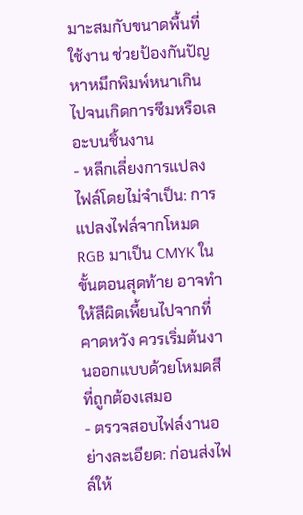มาะสมกับขนาดพื้นที่ใช้งาน ช่วยป้องกันปัญหาหมึกพิมพ์หนาเกินไปจนเกิดการซึมหรือเลอะบนชิ้นงาน
- หลีกเลี่ยงการแปลงไฟล์โดยไม่จำเป็น: การแปลงไฟล์จากโหมด RGB มาเป็น CMYK ในขั้นตอนสุดท้าย อาจทำให้สีผิดเพี้ยนไปจากที่คาดหวัง ควรเริ่มต้นงานออกแบบด้วยโหมดสีที่ถูกต้องเสมอ
- ตรวจสอบไฟล์งานอย่างละเอียด: ก่อนส่งไฟล์ให้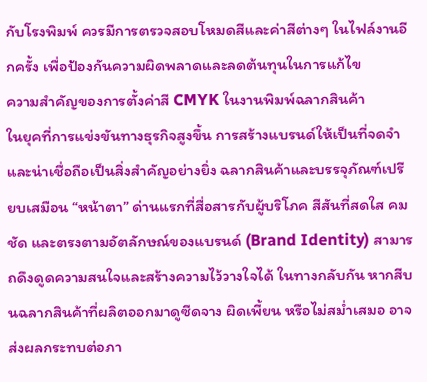กับโรงพิมพ์ ควรมีการตรวจสอบโหมดสีและค่าสีต่างๆ ในไฟล์งานอีกครั้ง เพื่อป้องกันความผิดพลาดและลดต้นทุนในการแก้ไข
ความสำคัญของการตั้งค่าสี CMYK ในงานพิมพ์ฉลากสินค้า
ในยุคที่การแข่งขันทางธุรกิจสูงขึ้น การสร้างแบรนด์ให้เป็นที่จดจำและน่าเชื่อถือเป็นสิ่งสำคัญอย่างยิ่ง ฉลากสินค้าและบรรจุภัณฑ์เปรียบเสมือน “หน้าตา” ด่านแรกที่สื่อสารกับผู้บริโภค สีสันที่สดใส คมชัด และตรงตามอัตลักษณ์ของแบรนด์ (Brand Identity) สามารถดึงดูดความสนใจและสร้างความไว้วางใจได้ ในทางกลับกัน หากสีบนฉลากสินค้าที่ผลิตออกมาดูซีดจาง ผิดเพี้ยน หรือไม่สม่ำเสมอ อาจส่งผลกระทบต่อภา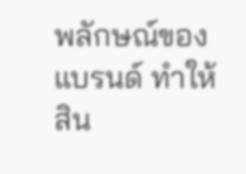พลักษณ์ของแบรนด์ ทำให้สิน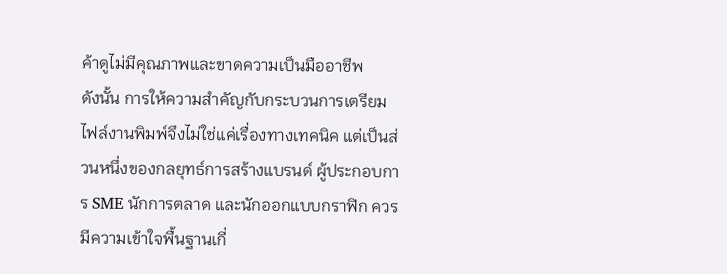ค้าดูไม่มีคุณภาพและขาดความเป็นมืออาชีพ
ดังนั้น การให้ความสำคัญกับกระบวนการเตรียมไฟล์งานพิมพ์จึงไม่ใช่แค่เรื่องทางเทคนิค แต่เป็นส่วนหนึ่งของกลยุทธ์การสร้างแบรนด์ ผู้ประกอบการ SME นักการตลาด และนักออกแบบกราฟิก ควรมีความเข้าใจพื้นฐานเกี่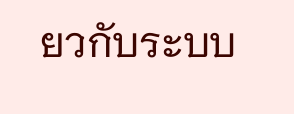ยวกับระบบ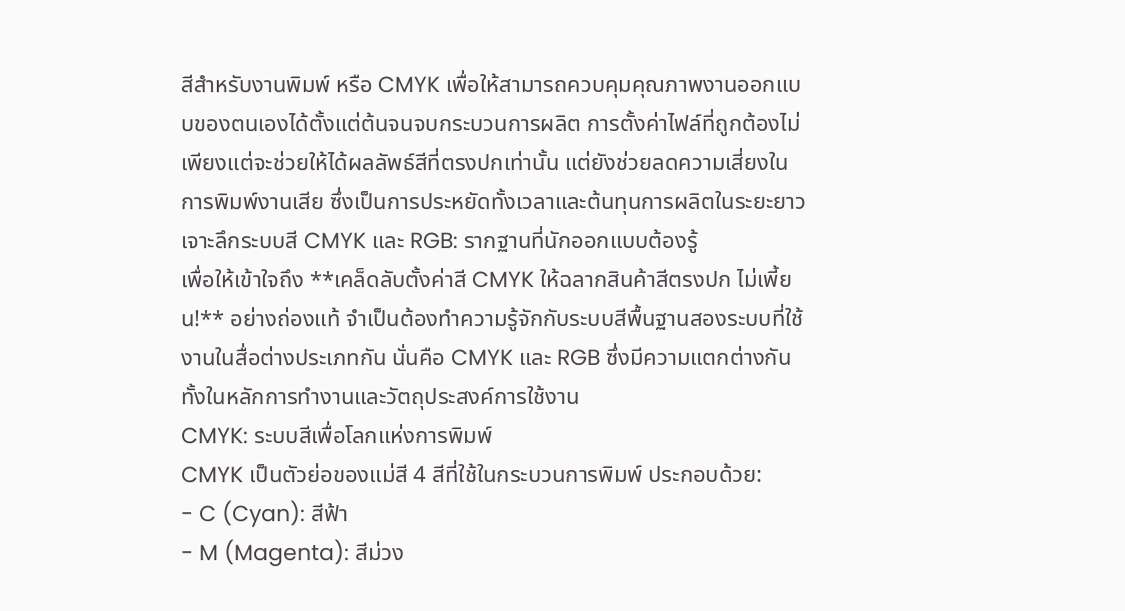สีสำหรับงานพิมพ์ หรือ CMYK เพื่อให้สามารถควบคุมคุณภาพงานออกแบบของตนเองได้ตั้งแต่ต้นจนจบกระบวนการผลิต การตั้งค่าไฟล์ที่ถูกต้องไม่เพียงแต่จะช่วยให้ได้ผลลัพธ์สีที่ตรงปกเท่านั้น แต่ยังช่วยลดความเสี่ยงในการพิมพ์งานเสีย ซึ่งเป็นการประหยัดทั้งเวลาและต้นทุนการผลิตในระยะยาว
เจาะลึกระบบสี CMYK และ RGB: รากฐานที่นักออกแบบต้องรู้
เพื่อให้เข้าใจถึง **เคล็ดลับตั้งค่าสี CMYK ให้ฉลากสินค้าสีตรงปก ไม่เพี้ยน!** อย่างถ่องแท้ จำเป็นต้องทำความรู้จักกับระบบสีพื้นฐานสองระบบที่ใช้งานในสื่อต่างประเภทกัน นั่นคือ CMYK และ RGB ซึ่งมีความแตกต่างกันทั้งในหลักการทำงานและวัตถุประสงค์การใช้งาน
CMYK: ระบบสีเพื่อโลกแห่งการพิมพ์
CMYK เป็นตัวย่อของแม่สี 4 สีที่ใช้ในกระบวนการพิมพ์ ประกอบด้วย:
- C (Cyan): สีฟ้า
- M (Magenta): สีม่วง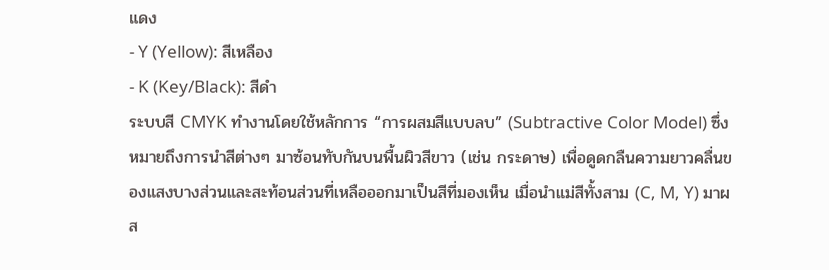แดง
- Y (Yellow): สีเหลือง
- K (Key/Black): สีดำ
ระบบสี CMYK ทำงานโดยใช้หลักการ “การผสมสีแบบลบ” (Subtractive Color Model) ซึ่งหมายถึงการนำสีต่างๆ มาซ้อนทับกันบนพื้นผิวสีขาว (เช่น กระดาษ) เพื่อดูดกลืนความยาวคลื่นของแสงบางส่วนและสะท้อนส่วนที่เหลือออกมาเป็นสีที่มองเห็น เมื่อนำแม่สีทั้งสาม (C, M, Y) มาผส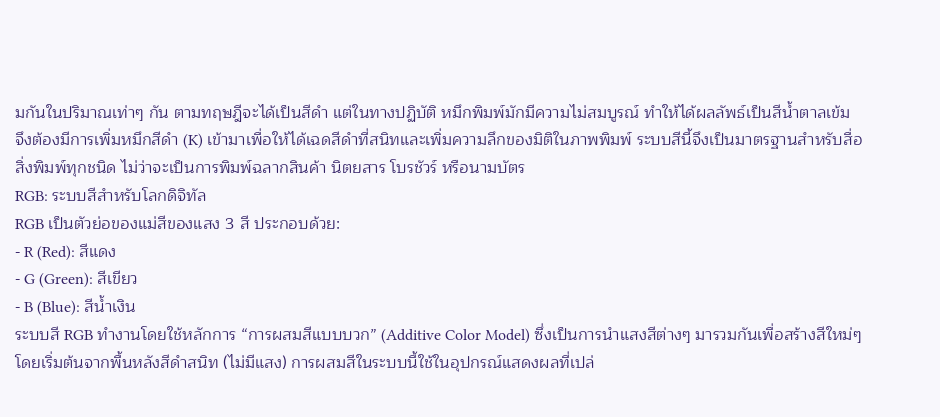มกันในปริมาณเท่าๆ กัน ตามทฤษฎีจะได้เป็นสีดำ แต่ในทางปฏิบัติ หมึกพิมพ์มักมีความไม่สมบูรณ์ ทำให้ได้ผลลัพธ์เป็นสีน้ำตาลเข้ม จึงต้องมีการเพิ่มหมึกสีดำ (K) เข้ามาเพื่อให้ได้เฉดสีดำที่สนิทและเพิ่มความลึกของมิติในภาพพิมพ์ ระบบสีนี้จึงเป็นมาตรฐานสำหรับสื่อสิ่งพิมพ์ทุกชนิด ไม่ว่าจะเป็นการพิมพ์ฉลากสินค้า นิตยสาร โบรชัวร์ หรือนามบัตร
RGB: ระบบสีสำหรับโลกดิจิทัล
RGB เป็นตัวย่อของแม่สีของแสง 3 สี ประกอบด้วย:
- R (Red): สีแดง
- G (Green): สีเขียว
- B (Blue): สีน้ำเงิน
ระบบสี RGB ทำงานโดยใช้หลักการ “การผสมสีแบบบวก” (Additive Color Model) ซึ่งเป็นการนำแสงสีต่างๆ มารวมกันเพื่อสร้างสีใหม่ๆ โดยเริ่มต้นจากพื้นหลังสีดำสนิท (ไม่มีแสง) การผสมสีในระบบนี้ใช้ในอุปกรณ์แสดงผลที่เปล่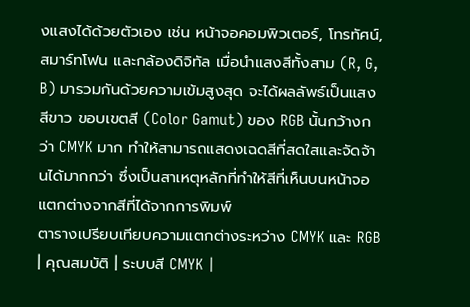งแสงได้ด้วยตัวเอง เช่น หน้าจอคอมพิวเตอร์, โทรทัศน์, สมาร์ทโฟน และกล้องดิจิทัล เมื่อนำแสงสีทั้งสาม (R, G, B) มารวมกันด้วยความเข้มสูงสุด จะได้ผลลัพธ์เป็นแสงสีขาว ขอบเขตสี (Color Gamut) ของ RGB นั้นกว้างกว่า CMYK มาก ทำให้สามารถแสดงเฉดสีที่สดใสและจัดจ้านได้มากกว่า ซึ่งเป็นสาเหตุหลักที่ทำให้สีที่เห็นบนหน้าจอแตกต่างจากสีที่ได้จากการพิมพ์
ตารางเปรียบเทียบความแตกต่างระหว่าง CMYK และ RGB
| คุณสมบัติ | ระบบสี CMYK |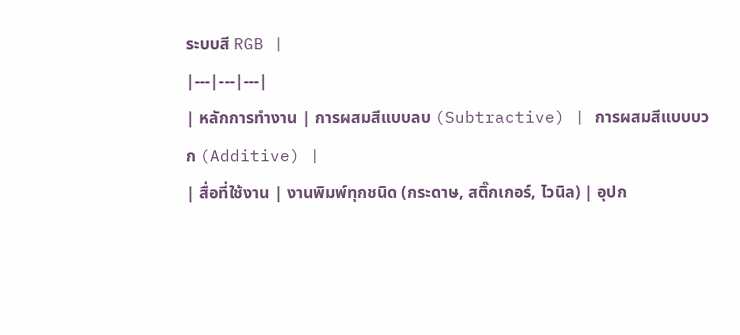ระบบสี RGB |
|---|---|---|
| หลักการทำงาน | การผสมสีแบบลบ (Subtractive) | การผสมสีแบบบวก (Additive) |
| สื่อที่ใช้งาน | งานพิมพ์ทุกชนิด (กระดาษ, สติ๊กเกอร์, ไวนิล) | อุปก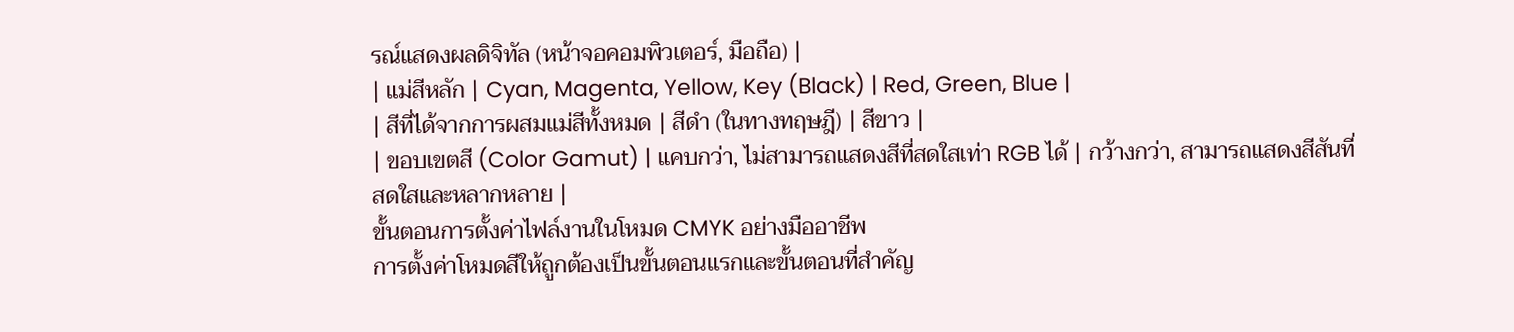รณ์แสดงผลดิจิทัล (หน้าจอคอมพิวเตอร์, มือถือ) |
| แม่สีหลัก | Cyan, Magenta, Yellow, Key (Black) | Red, Green, Blue |
| สีที่ได้จากการผสมแม่สีทั้งหมด | สีดำ (ในทางทฤษฎี) | สีขาว |
| ขอบเขตสี (Color Gamut) | แคบกว่า, ไม่สามารถแสดงสีที่สดใสเท่า RGB ได้ | กว้างกว่า, สามารถแสดงสีสันที่สดใสและหลากหลาย |
ขั้นตอนการตั้งค่าไฟล์งานในโหมด CMYK อย่างมืออาชีพ
การตั้งค่าโหมดสีให้ถูกต้องเป็นขั้นตอนแรกและขั้นตอนที่สำคัญ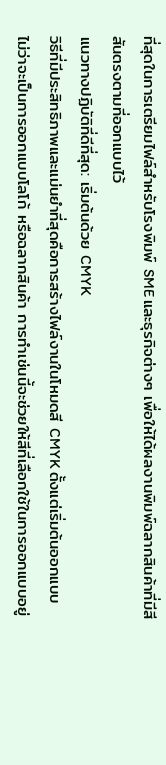ที่สุดในการเตรียมไฟล์สำหรับโรงพิมพ์ SME และธุรกิจต่างๆ เพื่อให้ได้ผลงานพิมพ์ฉลากสินค้าที่มีสีสันตรงตามที่ออกแบบไว้
แนวทางปฏิบัติที่ดีที่สุด: เริ่มต้นด้วย CMYK
วิธีที่มีประสิทธิภาพและแม่นยำที่สุดคือการสร้างไฟล์งานในโหมดสี CMYK ตั้งแต่เริ่มต้นออกแบบ ไม่ว่าจะเป็นการออกแบบโลโก้ หรือฉลากสินค้า การทำเช่นนี้จะช่วยให้สีที่เลือกใช้ในการออกแบบอยู่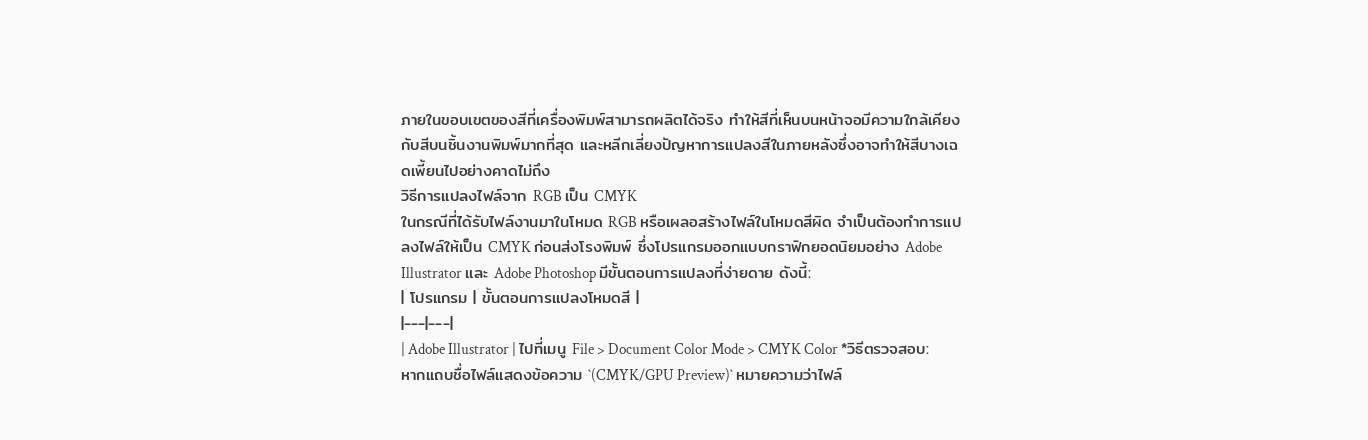ภายในขอบเขตของสีที่เครื่องพิมพ์สามารถผลิตได้จริง ทำให้สีที่เห็นบนหน้าจอมีความใกล้เคียงกับสีบนชิ้นงานพิมพ์มากที่สุด และหลีกเลี่ยงปัญหาการแปลงสีในภายหลังซึ่งอาจทำให้สีบางเฉดเพี้ยนไปอย่างคาดไม่ถึง
วิธีการแปลงไฟล์จาก RGB เป็น CMYK
ในกรณีที่ได้รับไฟล์งานมาในโหมด RGB หรือเผลอสร้างไฟล์ในโหมดสีผิด จำเป็นต้องทำการแปลงไฟล์ให้เป็น CMYK ก่อนส่งโรงพิมพ์ ซึ่งโปรแกรมออกแบบกราฟิกยอดนิยมอย่าง Adobe Illustrator และ Adobe Photoshop มีขั้นตอนการแปลงที่ง่ายดาย ดังนี้:
| โปรแกรม | ขั้นตอนการแปลงโหมดสี |
|---|---|
| Adobe Illustrator | ไปที่เมนู File > Document Color Mode > CMYK Color *วิธีตรวจสอบ: หากแถบชื่อไฟล์แสดงข้อความ `(CMYK/GPU Preview)` หมายความว่าไฟล์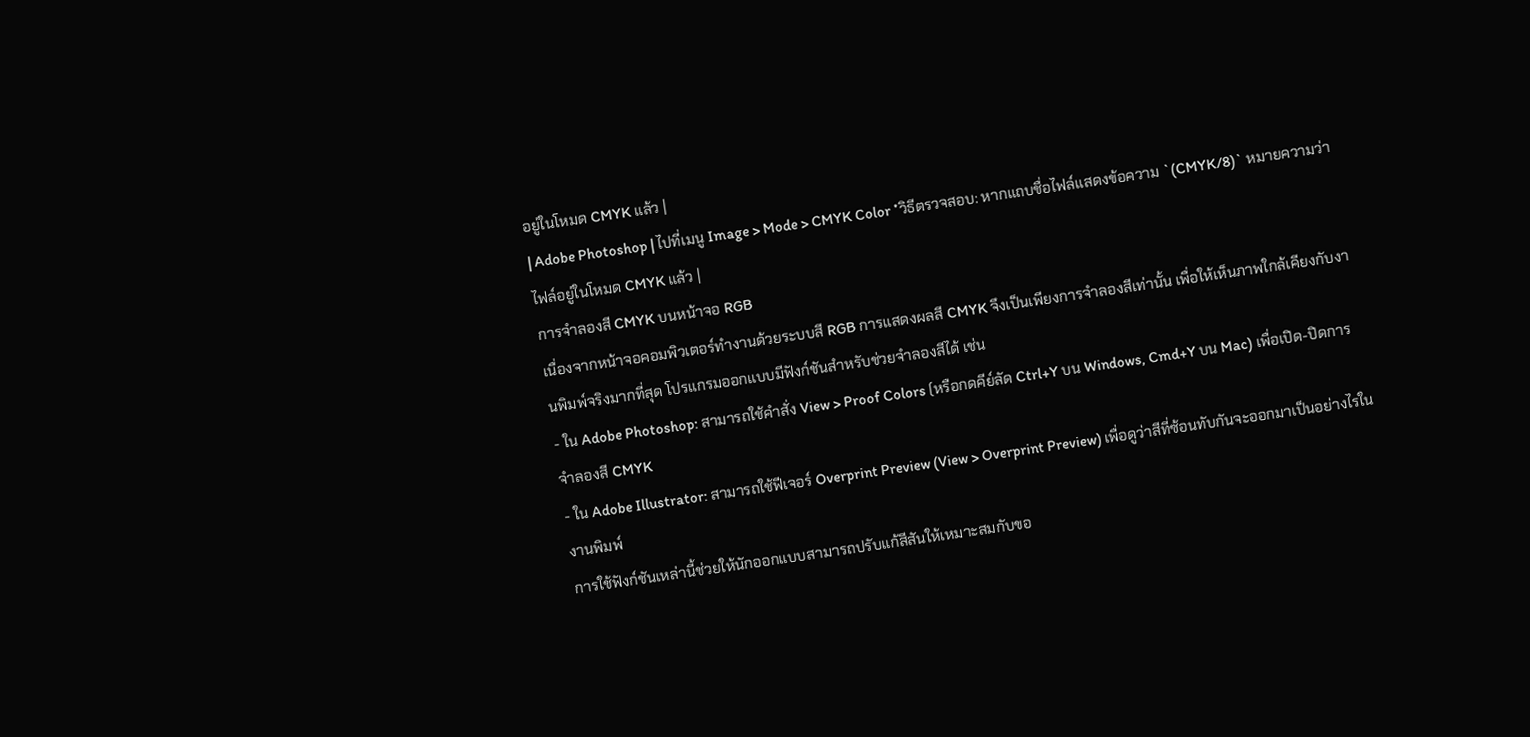อยู่ในโหมด CMYK แล้ว |
| Adobe Photoshop | ไปที่เมนู Image > Mode > CMYK Color *วิธีตรวจสอบ: หากแถบชื่อไฟล์แสดงข้อความ `(CMYK/8)` หมายความว่าไฟล์อยู่ในโหมด CMYK แล้ว |
การจำลองสี CMYK บนหน้าจอ RGB
เนื่องจากหน้าจอคอมพิวเตอร์ทำงานด้วยระบบสี RGB การแสดงผลสี CMYK จึงเป็นเพียงการจำลองสีเท่านั้น เพื่อให้เห็นภาพใกล้เคียงกับงานพิมพ์จริงมากที่สุด โปรแกรมออกแบบมีฟังก์ชันสำหรับช่วยจำลองสีได้ เช่น
- ใน Adobe Photoshop: สามารถใช้คำสั่ง View > Proof Colors (หรือกดคีย์ลัด Ctrl+Y บน Windows, Cmd+Y บน Mac) เพื่อเปิด-ปิดการจำลองสี CMYK
- ใน Adobe Illustrator: สามารถใช้ฟีเจอร์ Overprint Preview (View > Overprint Preview) เพื่อดูว่าสีที่ซ้อนทับกันจะออกมาเป็นอย่างไรในงานพิมพ์
การใช้ฟังก์ชันเหล่านี้ช่วยให้นักออกแบบสามารถปรับแก้สีสันให้เหมาะสมกับขอ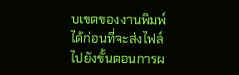บเขตของงานพิมพ์ได้ก่อนที่จะส่งไฟล์ไปยังขั้นตอนการผ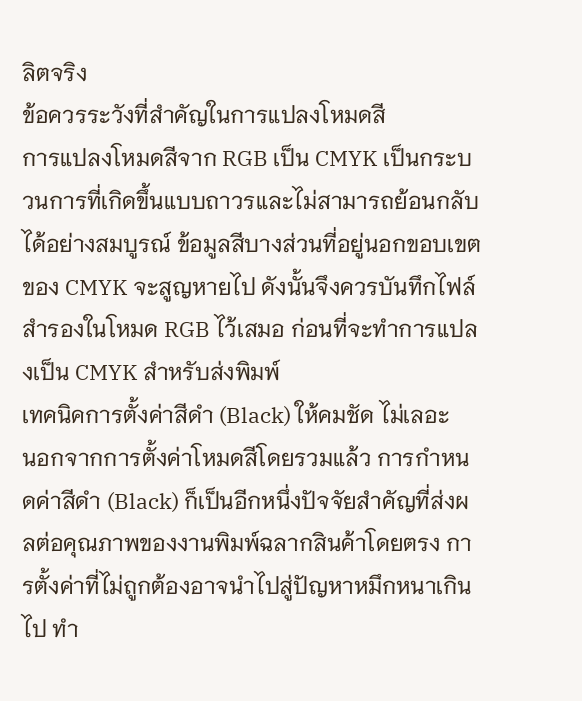ลิตจริง
ข้อควรระวังที่สำคัญในการแปลงโหมดสี
การแปลงโหมดสีจาก RGB เป็น CMYK เป็นกระบวนการที่เกิดขึ้นแบบถาวรและไม่สามารถย้อนกลับได้อย่างสมบูรณ์ ข้อมูลสีบางส่วนที่อยู่นอกขอบเขตของ CMYK จะสูญหายไป ดังนั้นจึงควรบันทึกไฟล์สำรองในโหมด RGB ไว้เสมอ ก่อนที่จะทำการแปลงเป็น CMYK สำหรับส่งพิมพ์
เทคนิคการตั้งค่าสีดำ (Black) ให้คมชัด ไม่เลอะ
นอกจากการตั้งค่าโหมดสีโดยรวมแล้ว การกำหนดค่าสีดำ (Black) ก็เป็นอีกหนึ่งปัจจัยสำคัญที่ส่งผลต่อคุณภาพของงานพิมพ์ฉลากสินค้าโดยตรง การตั้งค่าที่ไม่ถูกต้องอาจนำไปสู่ปัญหาหมึกหนาเกินไป ทำ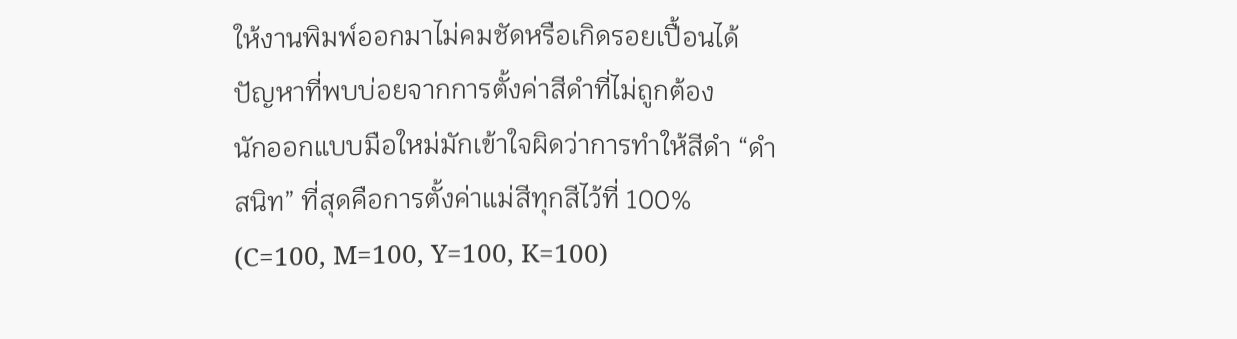ให้งานพิมพ์ออกมาไม่คมชัดหรือเกิดรอยเปื้อนได้
ปัญหาที่พบบ่อยจากการตั้งค่าสีดำที่ไม่ถูกต้อง
นักออกแบบมือใหม่มักเข้าใจผิดว่าการทำให้สีดำ “ดำสนิท” ที่สุดคือการตั้งค่าแม่สีทุกสีไว้ที่ 100% (C=100, M=100, Y=100, K=100)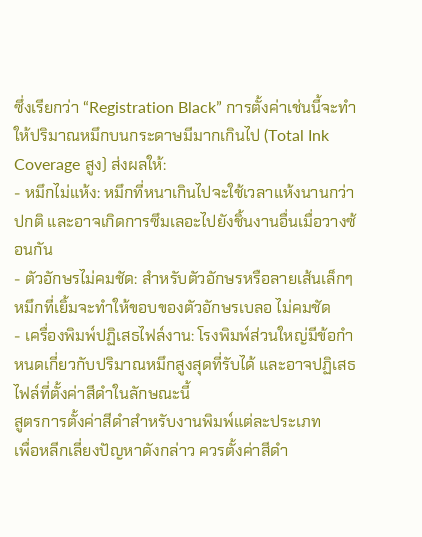ซึ่งเรียกว่า “Registration Black” การตั้งค่าเช่นนี้จะทำให้ปริมาณหมึกบนกระดาษมีมากเกินไป (Total Ink Coverage สูง) ส่งผลให้:
- หมึกไม่แห้ง: หมึกที่หนาเกินไปจะใช้เวลาแห้งนานกว่าปกติ และอาจเกิดการซึมเลอะไปยังชิ้นงานอื่นเมื่อวางซ้อนกัน
- ตัวอักษรไม่คมชัด: สำหรับตัวอักษรหรือลายเส้นเล็กๆ หมึกที่เยิ้มจะทำให้ขอบของตัวอักษรเบลอ ไม่คมชัด
- เครื่องพิมพ์ปฏิเสธไฟล์งาน: โรงพิมพ์ส่วนใหญ่มีข้อกำหนดเกี่ยวกับปริมาณหมึกสูงสุดที่รับได้ และอาจปฏิเสธไฟล์ที่ตั้งค่าสีดำในลักษณะนี้
สูตรการตั้งค่าสีดำสำหรับงานพิมพ์แต่ละประเภท
เพื่อหลีกเลี่ยงปัญหาดังกล่าว ควรตั้งค่าสีดำ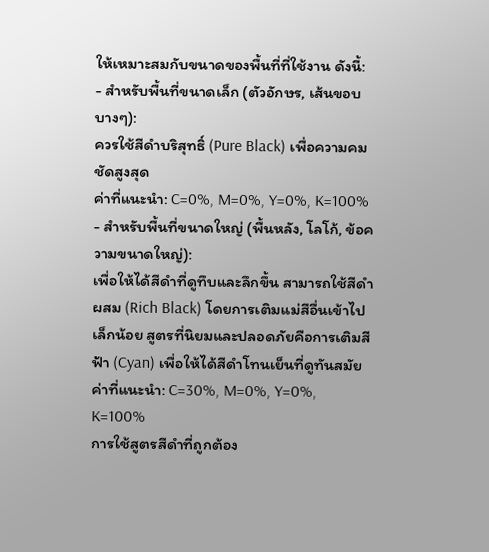ให้เหมาะสมกับขนาดของพื้นที่ที่ใช้งาน ดังนี้:
- สำหรับพื้นที่ขนาดเล็ก (ตัวอักษร, เส้นขอบบางๆ):
ควรใช้สีดำบริสุทธิ์ (Pure Black) เพื่อความคมชัดสูงสุด
ค่าที่แนะนำ: C=0%, M=0%, Y=0%, K=100% - สำหรับพื้นที่ขนาดใหญ่ (พื้นหลัง, โลโก้, ข้อความขนาดใหญ่):
เพื่อให้ได้สีดำที่ดูทึบและลึกขึ้น สามารถใช้สีดำผสม (Rich Black) โดยการเติมแม่สีอื่นเข้าไปเล็กน้อย สูตรที่นิยมและปลอดภัยคือการเติมสีฟ้า (Cyan) เพื่อให้ได้สีดำโทนเย็นที่ดูทันสมัย
ค่าที่แนะนำ: C=30%, M=0%, Y=0%, K=100%
การใช้สูตรสีดำที่ถูกต้อง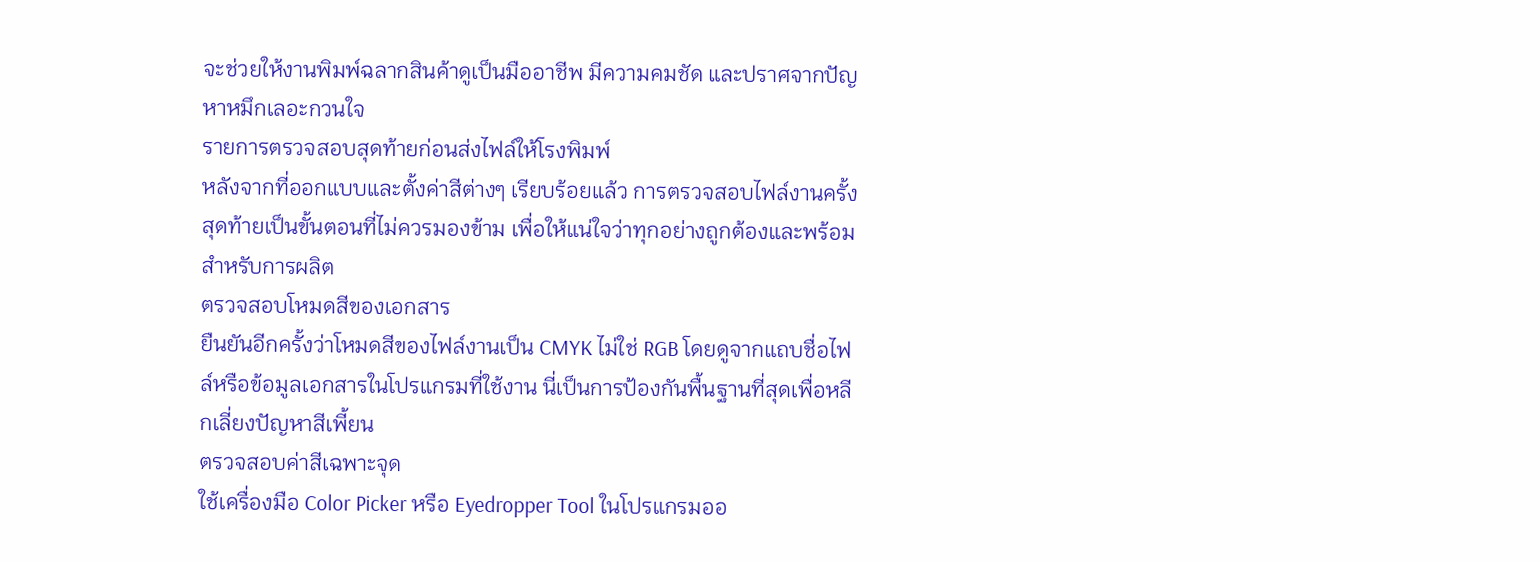จะช่วยให้งานพิมพ์ฉลากสินค้าดูเป็นมืออาชีพ มีความคมชัด และปราศจากปัญหาหมึกเลอะกวนใจ
รายการตรวจสอบสุดท้ายก่อนส่งไฟล์ให้โรงพิมพ์
หลังจากที่ออกแบบและตั้งค่าสีต่างๆ เรียบร้อยแล้ว การตรวจสอบไฟล์งานครั้งสุดท้ายเป็นขั้นตอนที่ไม่ควรมองข้าม เพื่อให้แน่ใจว่าทุกอย่างถูกต้องและพร้อมสำหรับการผลิต
ตรวจสอบโหมดสีของเอกสาร
ยืนยันอีกครั้งว่าโหมดสีของไฟล์งานเป็น CMYK ไม่ใช่ RGB โดยดูจากแถบชื่อไฟล์หรือข้อมูลเอกสารในโปรแกรมที่ใช้งาน นี่เป็นการป้องกันพื้นฐานที่สุดเพื่อหลีกเลี่ยงปัญหาสีเพี้ยน
ตรวจสอบค่าสีเฉพาะจุด
ใช้เครื่องมือ Color Picker หรือ Eyedropper Tool ในโปรแกรมออ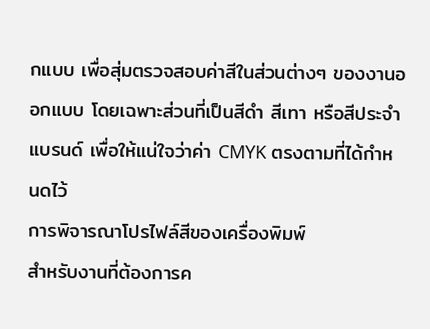กแบบ เพื่อสุ่มตรวจสอบค่าสีในส่วนต่างๆ ของงานออกแบบ โดยเฉพาะส่วนที่เป็นสีดำ สีเทา หรือสีประจำแบรนด์ เพื่อให้แน่ใจว่าค่า CMYK ตรงตามที่ได้กำหนดไว้
การพิจารณาโปรไฟล์สีของเครื่องพิมพ์
สำหรับงานที่ต้องการค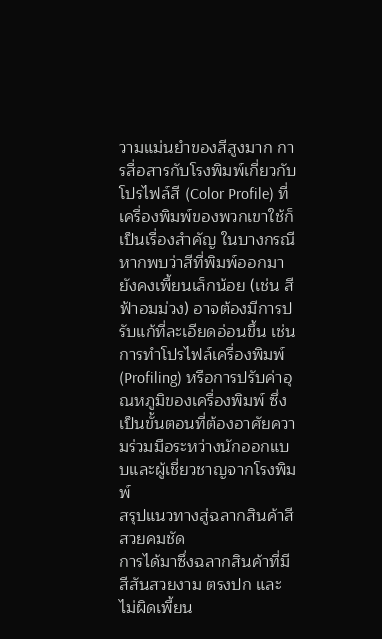วามแม่นยำของสีสูงมาก การสื่อสารกับโรงพิมพ์เกี่ยวกับโปรไฟล์สี (Color Profile) ที่เครื่องพิมพ์ของพวกเขาใช้ก็เป็นเรื่องสำคัญ ในบางกรณี หากพบว่าสีที่พิมพ์ออกมายังคงเพี้ยนเล็กน้อย (เช่น สีฟ้าอมม่วง) อาจต้องมีการปรับแก้ที่ละเอียดอ่อนขึ้น เช่น การทำโปรไฟล์เครื่องพิมพ์ (Profiling) หรือการปรับค่าอุณหภูมิของเครื่องพิมพ์ ซึ่งเป็นขั้นตอนที่ต้องอาศัยความร่วมมือระหว่างนักออกแบบและผู้เชี่ยวชาญจากโรงพิมพ์
สรุปแนวทางสู่ฉลากสินค้าสีสวยคมชัด
การได้มาซึ่งฉลากสินค้าที่มีสีสันสวยงาม ตรงปก และไม่ผิดเพี้ยน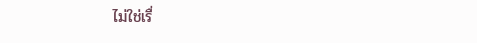ไม่ใช่เรื่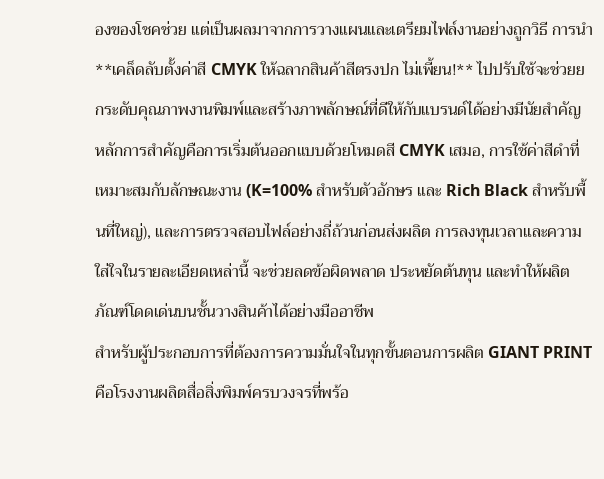องของโชคช่วย แต่เป็นผลมาจากการวางแผนและเตรียมไฟล์งานอย่างถูกวิธี การนำ **เคล็ดลับตั้งค่าสี CMYK ให้ฉลากสินค้าสีตรงปก ไม่เพี้ยน!** ไปปรับใช้จะช่วยยกระดับคุณภาพงานพิมพ์และสร้างภาพลักษณ์ที่ดีให้กับแบรนด์ได้อย่างมีนัยสำคัญ หลักการสำคัญคือการเริ่มต้นออกแบบด้วยโหมดสี CMYK เสมอ, การใช้ค่าสีดำที่เหมาะสมกับลักษณะงาน (K=100% สำหรับตัวอักษร และ Rich Black สำหรับพื้นที่ใหญ่), และการตรวจสอบไฟล์อย่างถี่ถ้วนก่อนส่งผลิต การลงทุนเวลาและความใส่ใจในรายละเอียดเหล่านี้ จะช่วยลดข้อผิดพลาด ประหยัดต้นทุน และทำให้ผลิตภัณฑ์โดดเด่นบนชั้นวางสินค้าได้อย่างมืออาชีพ
สำหรับผู้ประกอบการที่ต้องการความมั่นใจในทุกขั้นตอนการผลิต GIANT PRINT คือโรงงานผลิตสื่อสิ่งพิมพ์ครบวงจรที่พร้อ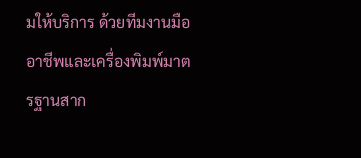มให้บริการ ด้วยทีมงานมืออาชีพและเครื่องพิมพ์มาตรฐานสาก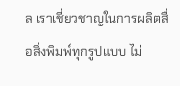ล เราเชี่ยวชาญในการผลิตสื่อสิ่งพิมพ์ทุกรูปแบบ ไม่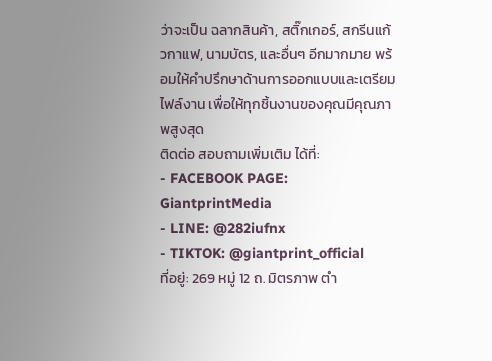ว่าจะเป็น ฉลากสินค้า, สติ๊กเกอร์, สกรีนแก้วกาแฟ, นามบัตร, และอื่นๆ อีกมากมาย พร้อมให้คำปรึกษาด้านการออกแบบและเตรียมไฟล์งาน เพื่อให้ทุกชิ้นงานของคุณมีคุณภาพสูงสุด
ติดต่อ สอบถามเพิ่มเติม ได้ที่:
- FACEBOOK PAGE: GiantprintMedia
- LINE: @282iufnx
- TIKTOK: @giantprint_official
ที่อยู่: 269 หมู่ 12 ถ. มิตรภาพ ตำ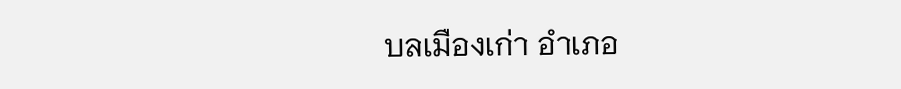บลเมืองเก่า อำเภอ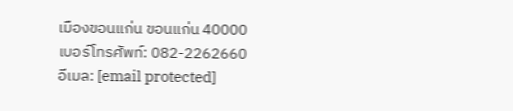เมืองขอนแก่น ขอนแก่น 40000
เบอร์โทรศัพท์: 082-2262660
อีเมล: [email protected]